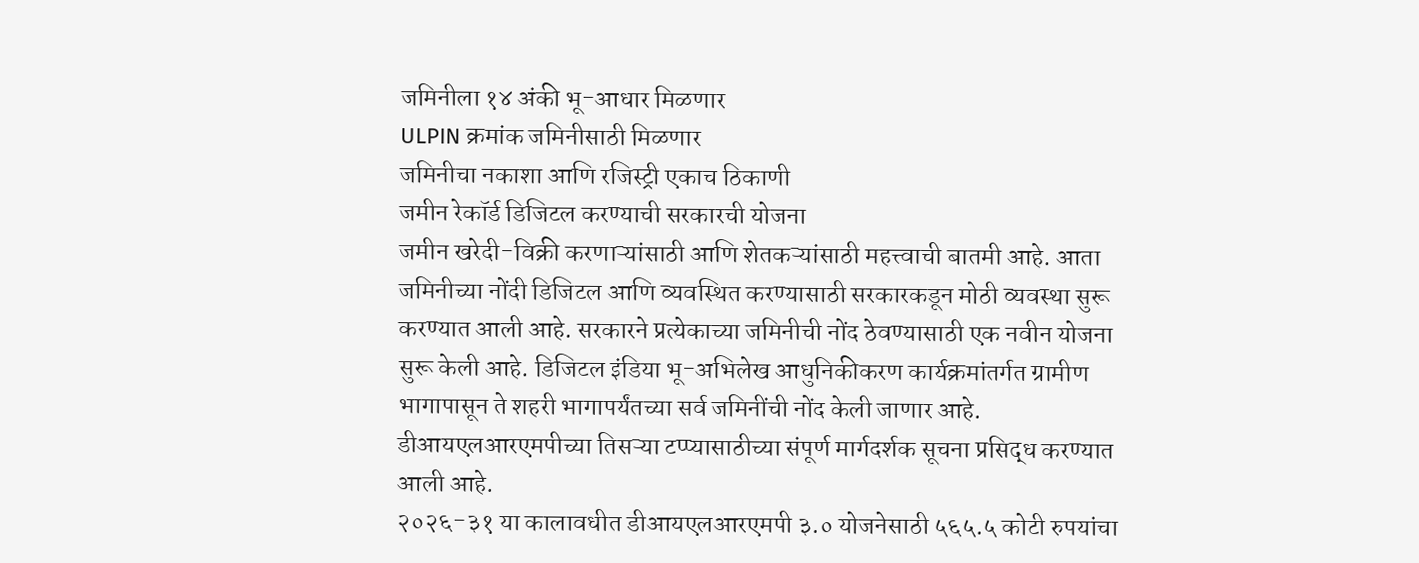जमिनीला १४ अंकी भू-आधार मिळणार
ULPIN क्रमांक जमिनीसाठी मिळणार
जमिनीचा नकाशा आणि रजिस्ट्री एकाच ठिकाणी
जमीन रेकॉर्ड डिजिटल करण्याची सरकारची योजना
जमीन खरेदी-विक्री करणाऱ्यांसाठी आणि शेतकऱ्यांसाठी महत्त्वाची बातमी आहे. आता जमिनीच्या नोंदी डिजिटल आणि व्यवस्थित करण्यासाठी सरकारकडून मोठी व्यवस्था सुरू करण्यात आली आहे. सरकारने प्रत्येकाच्या जमिनीची नोंद ठेवण्यासाठी एक नवीन योजना सुरू केली आहे. डिजिटल इंडिया भू-अभिलेख आधुनिकीकरण कार्यक्रमांतर्गत ग्रामीण भागापासून ते शहरी भागापर्यंतच्या सर्व जमिनींची नोंद केली जाणार आहे. डीआयएलआरएमपीच्या तिसऱ्या टप्प्यासाठीच्या संपूर्ण मार्गदर्शक सूचना प्रसिद्ध करण्यात आली आहे.
२०२६-३१ या कालावधीत डीआयएलआरएमपी ३.० योजनेसाठी ५६५.५ कोटी रुपयांचा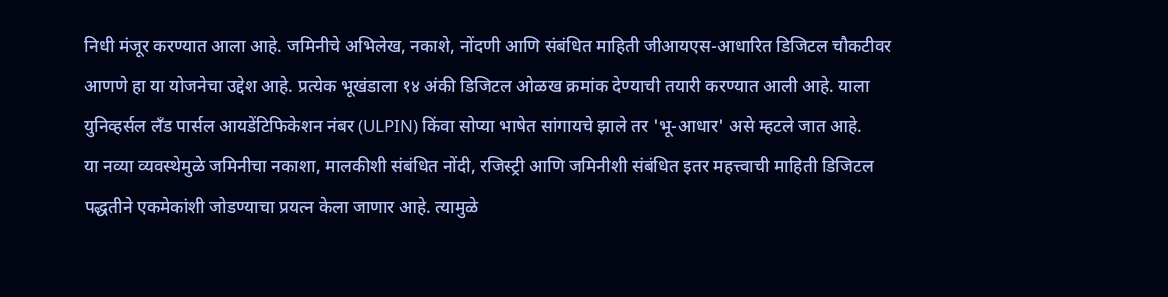निधी मंजूर करण्यात आला आहे. जमिनीचे अभिलेख, नकाशे, नोंदणी आणि संबंधित माहिती जीआयएस-आधारित डिजिटल चौकटीवर आणणे हा या योजनेचा उद्देश आहे. प्रत्येक भूखंडाला १४ अंकी डिजिटल ओळख क्रमांक देण्याची तयारी करण्यात आली आहे. याला युनिव्हर्सल लँड पार्सल आयडेंटिफिकेशन नंबर (ULPIN) किंवा सोप्या भाषेत सांगायचे झाले तर 'भू-आधार' असे म्हटले जात आहे.
या नव्या व्यवस्थेमुळे जमिनीचा नकाशा, मालकीशी संबंधित नोंदी, रजिस्ट्री आणि जमिनीशी संबंधित इतर महत्त्वाची माहिती डिजिटल पद्धतीने एकमेकांशी जोडण्याचा प्रयत्न केला जाणार आहे. त्यामुळे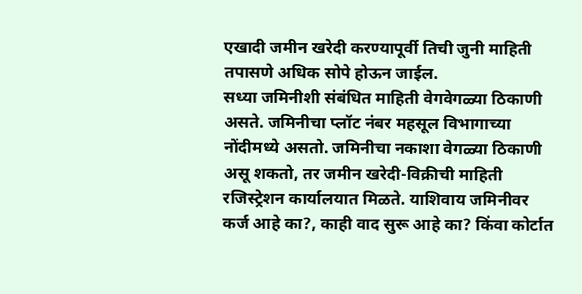एखादी जमीन खरेदी करण्यापूर्वी तिची जुनी माहिती तपासणे अधिक सोपे होऊन जाईल.
सध्या जमिनीशी संबंधित माहिती वेगवेगळ्या ठिकाणी असते. जमिनीचा प्लॉट नंबर महसूल विभागाच्या नोंदीमध्ये असतो. जमिनीचा नकाशा वेगळ्या ठिकाणी असू शकतो, तर जमीन खरेदी-विक्रीची माहिती रजिस्ट्रेशन कार्यालयात मिळते. याशिवाय जमिनीवर कर्ज आहे का?, काही वाद सुरू आहे का? किंवा कोर्टात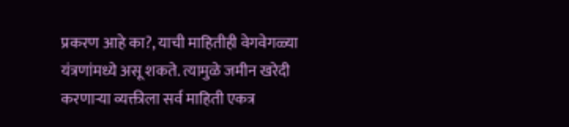प्रकरण आहे का?, याची माहितीही वेगवेगळ्या यंत्रणांमध्ये असू शकते. त्यामुळे जमीन खरेदी करणाऱ्या व्यक्तीला सर्व माहिती एकत्र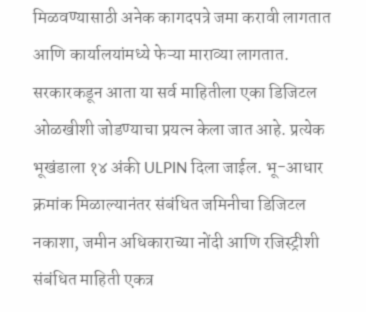मिळवण्यासाठी अनेक कागदपत्रे जमा करावी लागतात आणि कार्यालयांमध्ये फेऱ्या माराव्या लागतात.
सरकारकडून आता या सर्व माहितीला एका डिजिटल ओळखीशी जोडण्याचा प्रयत्न केला जात आहे. प्रत्येक भूखंडाला १४ अंकी ULPIN दिला जाईल. भू-आधार क्रमांक मिळाल्यानंतर संबंधित जमिनीचा डिजिटल नकाशा, जमीन अधिकाराच्या नोंदी आणि रजिस्ट्रीशी संबंधित माहिती एकत्र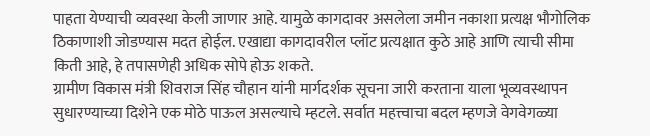पाहता येण्याची व्यवस्था केली जाणार आहे. यामुळे कागदावर असलेला जमीन नकाशा प्रत्यक्ष भौगोलिक ठिकाणाशी जोडण्यास मदत होईल. एखाद्या कागदावरील प्लॉट प्रत्यक्षात कुठे आहे आणि त्याची सीमा किती आहे, हे तपासणेही अधिक सोपे होऊ शकते.
ग्रामीण विकास मंत्री शिवराज सिंह चौहान यांनी मार्गदर्शक सूचना जारी करताना याला भूव्यवस्थापन सुधारण्याच्या दिशेने एक मोठे पाऊल असल्याचे म्हटले. सर्वात महत्त्वाचा बदल म्हणजे वेगवेगळ्या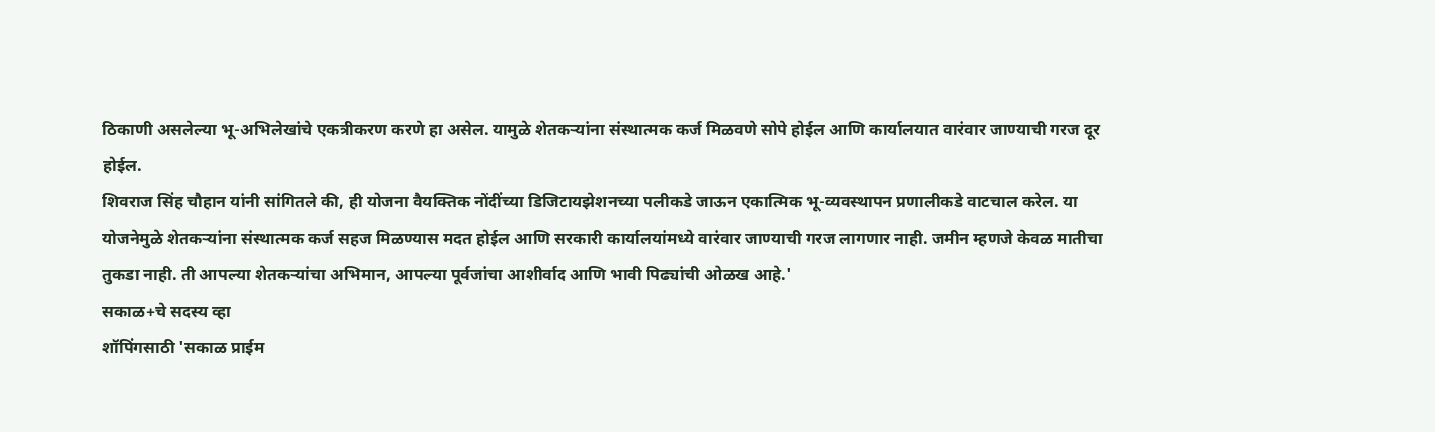ठिकाणी असलेल्या भू-अभिलेखांचे एकत्रीकरण करणे हा असेल. यामुळे शेतकऱ्यांना संस्थात्मक कर्ज मिळवणे सोपे होईल आणि कार्यालयात वारंवार जाण्याची गरज दूर होईल.
शिवराज सिंह चौहान यांनी सांगितले की, ही योजना वैयक्तिक नोंदींच्या डिजिटायझेशनच्या पलीकडे जाऊन एकात्मिक भू-व्यवस्थापन प्रणालीकडे वाटचाल करेल. या योजनेमुळे शेतकऱ्यांना संस्थात्मक कर्ज सहज मिळण्यास मदत होईल आणि सरकारी कार्यालयांमध्ये वारंवार जाण्याची गरज लागणार नाही. जमीन म्हणजे केवळ मातीचा तुकडा नाही. ती आपल्या शेतकऱ्यांचा अभिमान, आपल्या पूर्वजांचा आशीर्वाद आणि भावी पिढ्यांची ओळख आहे.'
सकाळ+चे सदस्य व्हा
शॉपिंगसाठी 'सकाळ प्राईम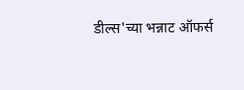डील्स'च्या भन्नाट ऑफर्स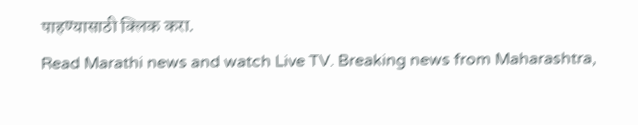पाहण्यासाठी क्लिक करा.
Read Marathi news and watch Live TV. Breaking news from Maharashtra,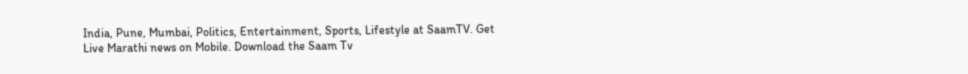India, Pune, Mumbai, Politics, Entertainment, Sports, Lifestyle at SaamTV. Get Live Marathi news on Mobile. Download the Saam Tv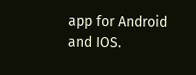app for Android and IOS.